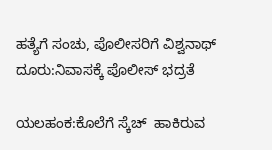ಹತ್ಯೆಗೆ ಸಂಚು, ಪೊಲೀಸರಿಗೆ ವಿಶ್ವನಾಥ್ ದೂರು:ನಿವಾಸಕ್ಕೆ ಪೊಲೀಸ್ ಭದ್ರತೆ

ಯಲಹಂಕ:ಕೊಲೆಗೆ ಸ್ಕೆಚ್  ಹಾಕಿರುವ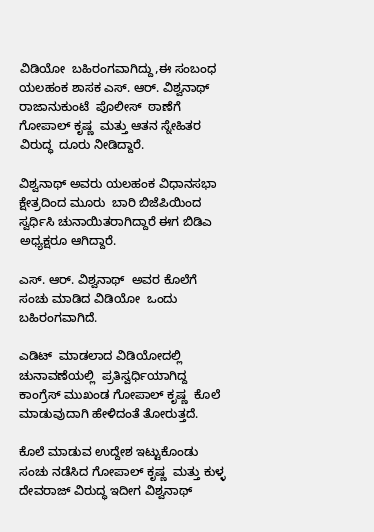ವಿಡಿಯೋ  ಬಹಿರಂಗವಾಗಿದ್ದು,ಈ ಸಂಬಂಧ  ಯಲಹಂಕ ಶಾಸಕ ಎಸ್. ಆರ್. ವಿಶ್ವನಾಥ್  ರಾಜಾನುಕುಂಟೆ  ಪೊಲೀಸ್  ಠಾಣೆಗೆ ಗೋಪಾಲ್ ಕೃಷ್ಣ  ಮತ್ತು ಆತನ ಸ್ನೇಹಿತರ ವಿರುದ್ಧ  ದೂರು ನೀಡಿದ್ದಾರೆ.

ವಿಶ್ವನಾಥ್ ಅವರು ಯಲಹಂಕ ವಿಧಾನಸಭಾ  ಕ್ಷೇತ್ರದಿಂದ ಮೂರು  ಬಾರಿ ಬಿಜೆಪಿಯಿಂದ ಸ್ವರ್ಧಿಸಿ ಚುನಾಯಿತರಾಗಿದ್ದಾರೆ ಈಗ ಬಿಡಿಎ ಅಧ್ಯಕ್ಷರೂ ಆಗಿದ್ದಾರೆ.

ಎಸ್. ಆರ್. ವಿಶ್ವನಾಥ್  ಅವರ ಕೊಲೆಗೆ ಸಂಚು ಮಾಡಿದ ವಿಡಿಯೋ  ಒಂದು ಬಹಿರಂಗವಾಗಿದೆ.

ಎಡಿಟ್  ಮಾಡಲಾದ ವಿಡಿಯೋದಲ್ಲಿ ಚುನಾವಣೆಯಲ್ಲಿ  ಪ್ರತಿಸ್ವರ್ಧಿಯಾಗಿದ್ದ ಕಾಂಗ್ರೆಸ್ ಮುಖಂಡ ಗೋಪಾಲ್ ಕೃಷ್ಣ  ಕೊಲೆ ಮಾಡುವುದಾಗಿ ಹೇಳಿದಂತೆ ತೋರುತ್ತದೆ.

ಕೊಲೆ ಮಾಡುವ ಉದ್ದೇಶ ಇಟ್ಟುಕೊಂಡು  ಸಂಚು ನಡೆಸಿದ ಗೋಪಾಲ್ ಕೃಷ್ಣ  ಮತ್ತು ಕುಳ್ಳ ದೇವರಾಜ್ ವಿರುದ್ಧ ಇದೀಗ ವಿಶ್ವನಾಥ್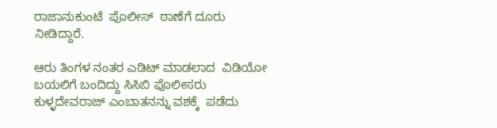ರಾಜಾನುಕುಂಟೆ  ಪೊಲೀಸ್  ಠಾಣೆಗೆ ದೂರು ನೀಡಿದ್ದಾರೆ.

ಆರು ತಿಂಗಳ ನಂತರ ಎಡಿಟ್ ಮಾಡಲಾದ  ವಿಡಿಯೋ ಬಯಲಿಗೆ ಬಂದಿದ್ದು ಸಿಸಿಬಿ ಪೊಲೀಸರು ಕುಳ್ಳದೇವರಾಜ್ ಎಂಬಾತನನ್ನು ವಶಕ್ಕೆ  ಪಡೆದು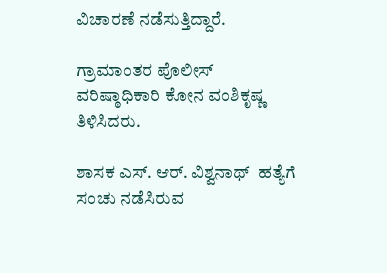ವಿಚಾರಣೆ ನಡೆಸುತ್ತಿದ್ದಾರೆ.

ಗ್ರಾಮಾಂತರ ಪೊಲೀಸ್  ವರಿಷ್ಠಾಧಿಕಾರಿ ಕೋನ ವಂಶಿಕೃಷ್ಣ  ತಿಳಿಸಿದರು.

ಶಾಸಕ ಎಸ್. ಆರ್. ವಿಶ್ವನಾಥ್  ಹತ್ಯೆಗೆ ಸಂಚು ನಡೆಸಿರುವ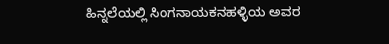ಹಿನ್ನಲೆಯಲ್ಲಿ ಸಿಂಗನಾಯಕನಹಳ್ಳಿಯ ಅವರ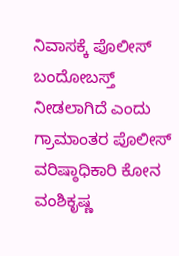ನಿವಾಸಕ್ಕೆ ಪೊಲೀಸ್  ಬಂದೋಬಸ್ತ್  ನೀಡಲಾಗಿದೆ ಎಂದು ಗ್ರಾಮಾಂತರ ಪೊಲೀಸ್  ವರಿಷ್ಠಾಧಿಕಾರಿ ಕೋನ ವಂಶಿಕೃಷ್ಣ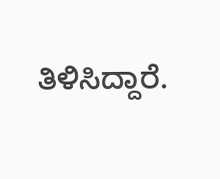ತಿಳಿಸಿದ್ದಾರೆ.